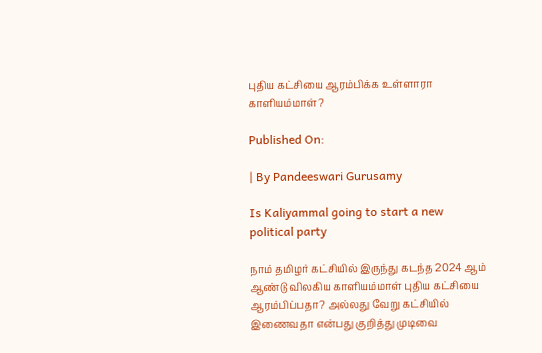புதிய கட்சியை ஆரம்பிக்க உள்ளாரா காளியம்மாள்?

Published On:

| By Pandeeswari Gurusamy

Is Kaliyammal going to start a new political party

நாம் தமிழர் கட்சியில் இருந்து கடந்த 2024 ஆம் ஆண்டு விலகிய காளியம்மாள் புதிய கட்சியை ஆரம்பிப்பதா? அல்லது வேறு கட்சியில் இணைவதா என்பது குறித்து முடிவை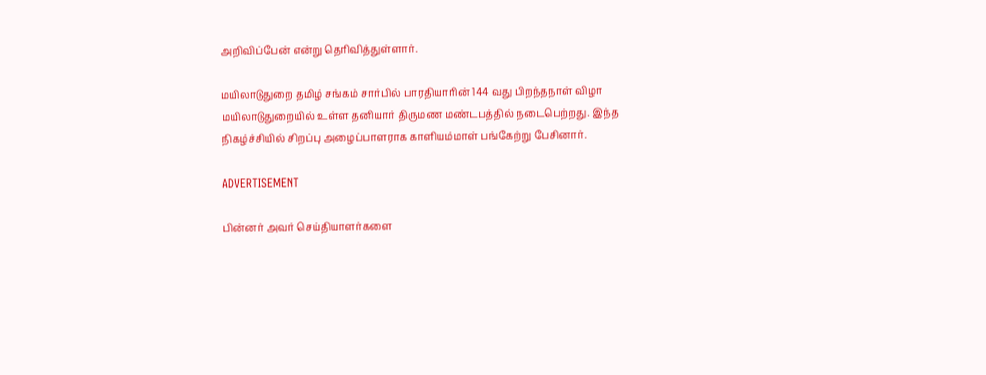அறிவிப்பேன் என்று தெரிவித்துள்ளார்.

மயிலாடுதுறை தமிழ் சங்கம் சார்பில் பாரதியாரின் 144 வது பிறந்தநாள் விழா மயிலாடுதுறையில் உள்ள தனியார் திருமண மண்டபத்தில் நடைபெற்றது. இந்த நிகழ்ச்சியில் சிறப்பு அழைப்பாளராக காளியம்மாள் பங்கேற்று பேசினார்.

ADVERTISEMENT

பின்னர் அவர் செய்தியாளர்களை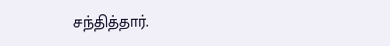சந்தித்தார்.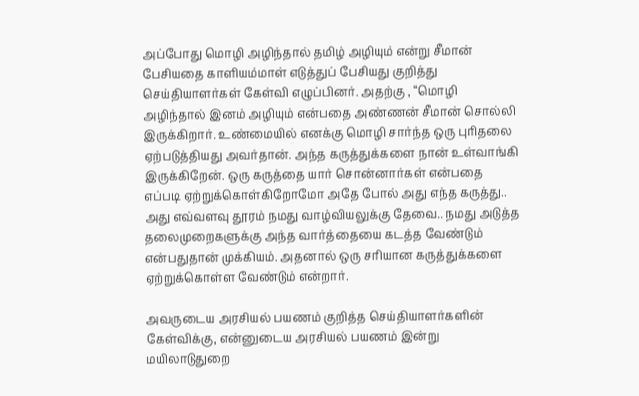அப்போது மொழி அழிந்தால் தமிழ் அழியும் என்று சீமான் பேசியதை காளியம்மாள் எடுத்துப் பேசியது குறித்து செய்தியாளர்கள் கேள்வி எழுப்பினர். அதற்கு , “மொழி அழிந்தால் இனம் அழியும் என்பதை அண்ணன் சீமான் சொல்லி இருக்கிறார். உண்மையில் எனக்கு மொழி சார்ந்த ஒரு புரிதலை ஏற்படுத்தியது அவர்தான். அந்த கருத்துக்களை நான் உள்வாங்கி இருக்கிறேன். ஒரு கருத்தை யார் சொன்னார்கள் என்பதை எப்படி ஏற்றுக்கொள்கிறோமோ அதே போல் அது எந்த கருத்து.. அது எவ்வளவு தூரம் நமது வாழ்வியலுக்கு தேவை.. நமது அடுத்த தலைமுறைகளுக்கு அந்த வார்த்தையை கடத்த வேண்டும் என்பதுதான் முக்கியம். அதனால் ஒரு சரியான கருத்துக்களை ஏற்றுக்கொள்ள வேண்டும் என்றார்.

அவருடைய அரசியல் பயணம் குறித்த செய்தியாளர்களின் கேள்விக்கு, என்னுடைய அரசியல் பயணம் இன்று மயிலாடுதுறை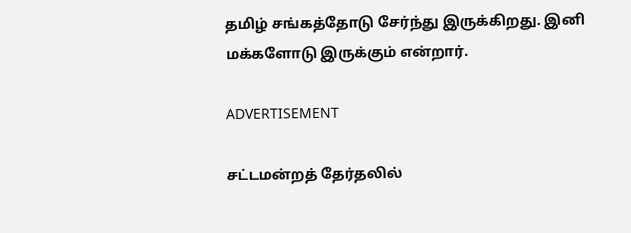தமிழ் சங்கத்தோடு சேர்ந்து இருக்கிறது. இனி மக்களோடு இருக்கும் என்றார்.

ADVERTISEMENT

சட்டமன்றத் தேர்தலில்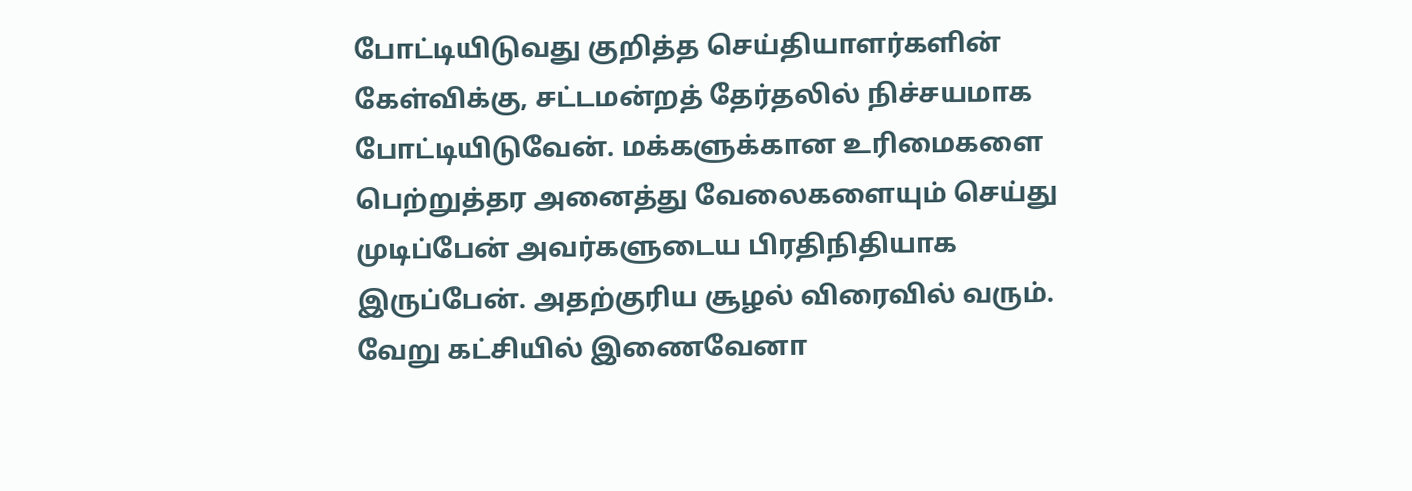போட்டியிடுவது குறித்த செய்தியாளர்களின் கேள்விக்கு, சட்டமன்றத் தேர்தலில் நிச்சயமாக போட்டியிடுவேன். மக்களுக்கான உரிமைகளை பெற்றுத்தர அனைத்து வேலைகளையும் செய்து முடிப்பேன் அவர்களுடைய பிரதிநிதியாக இருப்பேன். அதற்குரிய சூழல் விரைவில் வரும். வேறு கட்சியில் இணைவேனா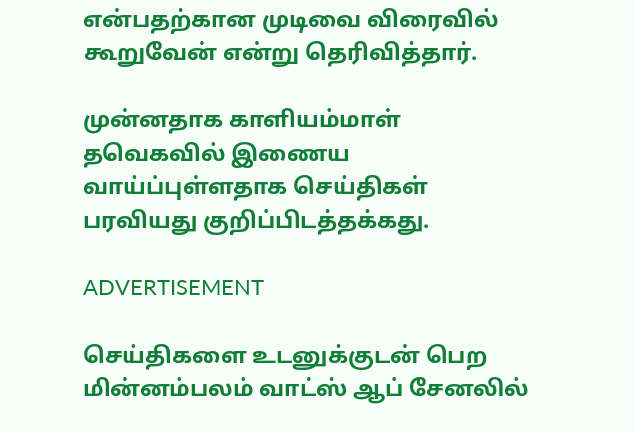என்பதற்கான முடிவை விரைவில் கூறுவேன் என்று தெரிவித்தார்.

முன்னதாக காளியம்மாள் தவெகவில் இணைய வாய்ப்புள்ளதாக செய்திகள் பரவியது குறிப்பிடத்தக்கது.

ADVERTISEMENT

செய்திகளை உடனுக்குடன் பெற மின்னம்பலம் வாட்ஸ் ஆப் சேனலில்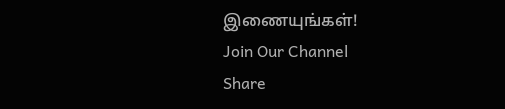இணையுங்கள்!
Join Our Channel
Share